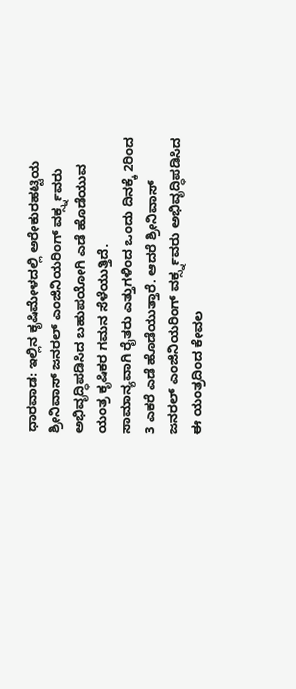ಧಾರವಾಡ: ಇಲ್ಲಿನ ಕೃಷಿಮೇಳದಲ್ಲಿ ಅರೇಕುರಹಟ್ಟಿಯ ಶ್ರೀನಿವಾಸ್ ಜನರಲ್ ಎಂಜಿನಿಯರಿಂಗ್ ವರ್ಕ್ಸ್ನವರು ಅಭಿವೃದ್ಧಿಪಡಿಸಿದ ಬಹುಪಯೋಗಿ ಎಡೆ ಹೊಡೆಯುವ ಯಂತ್ರ ಕೃಷಿಕರ ಗಮನ ಸೆಳೆಯುತ್ತಿದೆ.
ಸಾಮಾನ್ಯವಾಗಿ ರೈತರು ಎತ್ತುಗಳಿಂದ ಒಂದು ದಿನಕ್ಕೆ 2ರಿಂದ 3 ಎಕರೆ ಎಡೆ ಹೊಡೆಯುತ್ತಾರೆ. ಆದರೆ ಶ್ರೀನಿವಾಸ್ ಜನರಲ್ ಎಂಜಿನಿಯರಿಂಗ್ ವರ್ಕ್ಸ್ನವರು ಅಭಿವೃದ್ಧಿಪಡಿಸಿದ ಈ ಯಂತ್ರದಿಂದ ಕೇವಲ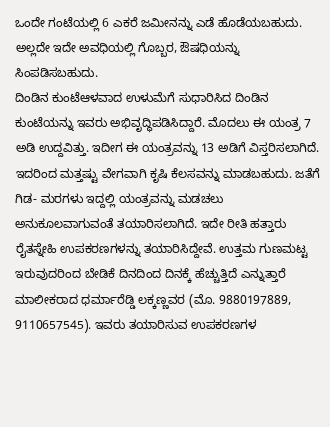ಒಂದೇ ಗಂಟೆಯಲ್ಲಿ 6 ಎಕರೆ ಜಮೀನನ್ನು ಎಡೆ ಹೊಡೆಯಬಹುದು. ಅಲ್ಲದೇ ಇದೇ ಅವಧಿಯಲ್ಲಿ ಗೊಬ್ಬರ, ಔಷಧಿಯನ್ನು ಸಿಂಪಡಿಸಬಹುದು.
ದಿಂಡಿನ ಕುಂಟೆಆಳವಾದ ಉಳುಮೆಗೆ ಸುಧಾರಿಸಿದ ದಿಂಡಿನ ಕುಂಟೆಯನ್ನು ಇವರು ಅಭಿವೃದ್ಧಿಪಡಿಸಿದ್ದಾರೆ. ಮೊದಲು ಈ ಯಂತ್ರ 7 ಅಡಿ ಉದ್ದವಿತ್ತು. ಇದೀಗ ಈ ಯಂತ್ರವನ್ನು 13 ಅಡಿಗೆ ವಿಸ್ತರಿಸಲಾಗಿದೆ. ಇದರಿಂದ ಮತ್ತಷ್ಟು ವೇಗವಾಗಿ ಕೃಷಿ ಕೆಲಸವನ್ನು ಮಾಡಬಹುದು. ಜತೆಗೆ ಗಿಡ- ಮರಗಳು ಇದ್ದಲ್ಲಿ ಯಂತ್ರವನ್ನು ಮಡಚಲು ಅನುಕೂಲವಾಗುವಂತೆ ತಯಾರಿಸಲಾಗಿದೆ. ಇದೇ ರೀತಿ ಹತ್ತಾರು ರೈತಸ್ನೇಹಿ ಉಪಕರಣಗಳನ್ನು ತಯಾರಿಸಿದ್ದೇವೆ. ಉತ್ತಮ ಗುಣಮಟ್ಟ ಇರುವುದರಿಂದ ಬೇಡಿಕೆ ದಿನದಿಂದ ದಿನಕ್ಕೆ ಹೆಚ್ಚುತ್ತಿದೆ ಎನ್ನುತ್ತಾರೆ ಮಾಲೀಕರಾದ ಧರ್ಮಾರೆಡ್ಡಿ ಲಕ್ಕಣ್ಣವರ (ಮೊ. 9880197889, 9110657545). ಇವರು ತಯಾರಿಸುವ ಉಪಕರಣಗಳ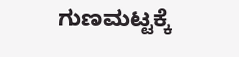ಗುಣಮಟ್ಟಕ್ಕೆ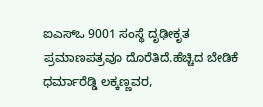ಐಎಸ್ಒ 9001 ಸಂಸ್ಥೆ ದೃಢೀಕೃತ ಪ್ರಮಾಣಪತ್ರವೂ ದೊರೆತಿದೆ.ಹೆಚ್ಚಿದ ಬೇಡಿಕೆ
ಧರ್ಮಾರೆಡ್ಡಿ ಲಕ್ಕಣ್ಣವರ,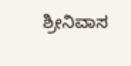ಶ್ರೀನಿವಾಸ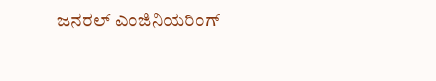ಜನರಲ್ ಎಂಜಿನಿಯರಿಂಗ್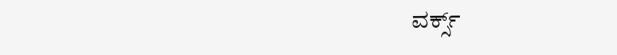ವರ್ಕ್ಸ್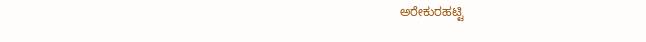ಅರೇಕುರಹಟ್ಟಿ